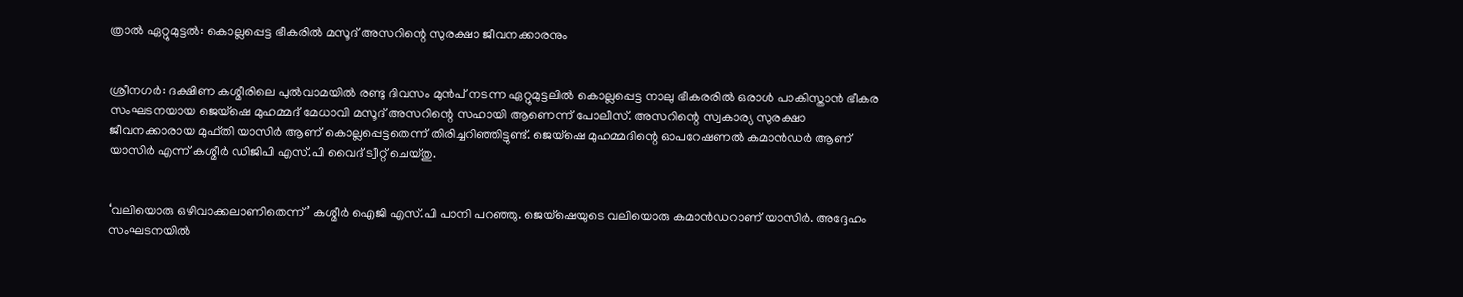ത്രാല്‍ ഏറ്റുമുട്ടല്‍: കൊല്ലപ്പെട്ട ഭീകരില്‍ മസൂദ് അസറിന്റെ സുരക്ഷാ ജീവനക്കാരനും


ശ്രീനഗര്‍: ദക്ഷിണ കശ്മീരിലെ പുല്‍വാമയില്‍ രണ്ടു ദിവസം മുന്‍പ് നടന്ന ഏറ്റുമുട്ടലില്‍ കൊല്ലപ്പെട്ട നാലു ഭീകരരില്‍ ഒരാള്‍ പാകിസ്താന്‍ ഭീകര സംഘടനയായ ജെയ്‌ഷെ മുഹമ്മദ് മേധാവി മസൂദ് അസറിന്റെ സഹായി ആണെന്ന് പോലീസ്. അസറിന്റെ സ്വകാര്യ സുരക്ഷാ ജീവനക്കാരായ മുഫ്തി യാസിര്‍ ആണ് കൊല്ലപ്പെട്ടതെന്ന് തിരിച്ചറിഞ്ഞിട്ടുണ്ട്. ജെയ്‌ഷെ മുഹമ്മദിന്റെ ഓപറേഷണല്‍ കമാന്‍ഡര്‍ ആണ് യാസിര്‍ എന്ന് കശ്മീര്‍ ഡിജിപി എസ്.പി വൈദ് ട്വീറ്റ് ചെയ്തു.


‘വലിയൊരു ഒഴിവാക്കലാണിതെന്ന്’ കശ്മീര്‍ ഐജി എസ്.പി പാനി പറഞ്ഞു. ജെയ്‌ഷെയുടെ വലിയൊരു കമാന്‍ഡറാണ് യാസിര്‍. അദ്ദേഹം സംഘടനയില്‍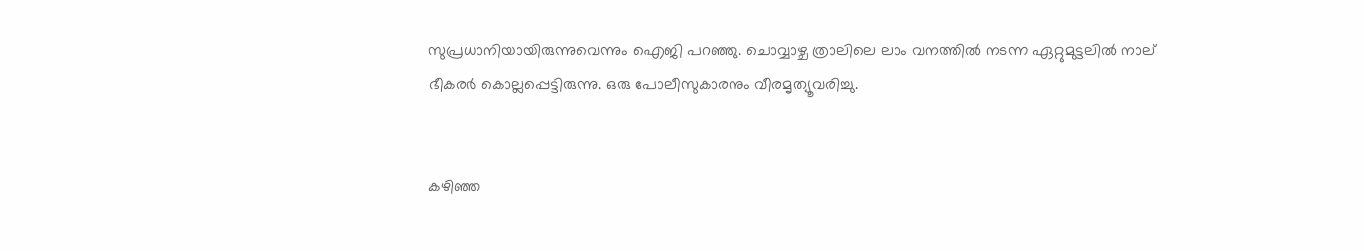സുപ്രധാനിയായിരുന്നുവെന്നും ഐജി പറഞ്ഞു. ചൊവ്വാഴ്ച ത്രാലിലെ ലാം വനത്തില്‍ നടന്ന ഏറ്റുമുട്ടലില്‍ നാല് ഭീകരര്‍ കൊല്ലപ്പെട്ടിരുന്നു. ഒരു പോലീസുകാരനും വീരമൃത്യൂവരിച്ചു.


കഴിഞ്ഞ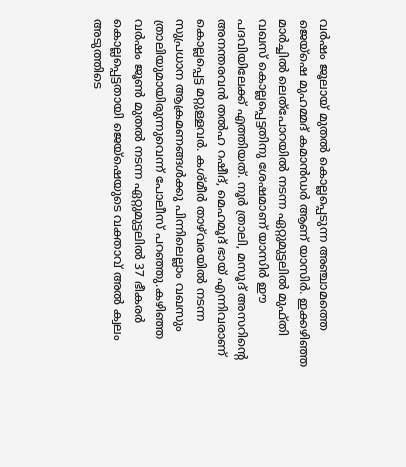വര്‍ഷം ജൂലായ് മുതല്‍ കൊല്ലപ്പെടുന്ന അഞ്ചാമത്തെ ജെയ്‌ഷെ മുഹമ്മദ് കമാന്‍ഡര്‍ ആണ് യാസിര്‍. ഇക്കഴിഞ്ഞ മാര്‍ച്ചില്‍ ലെത്‌പോറയില്‍ നടന്ന ഏറ്റുമുട്ടലില്‍ മുഫ്തി വഖസ് കൊല്ലപ്പെട്ടതിനു ശേഷമാണ് യാസിര്‍ ഈ പദവിയിലേക്ക് എത്തിയത്. നൂര്‍ ത്രാലി, മസൂദ് അസറിന്റെ അനന്തരവന്‍ തല്‍ഹ റഷീദ്, മെഹമൂദ് ഭായ് എന്നിവരാണ് കൊല്ലപ്പെട്ട മറ്റുള്ളവര്‍. കശ്മീര്‍ താഴ്‌വരയില്‍ നടന്ന സുപ്രധാന ആക്രമണങ്ങള്‍ക്കു പിന്നിലെല്ലാം വഖസും ത്രാലിയുമായിരുന്നുവെന്ന് പോലീസ് പറഞ്ഞു.കഴിഞ്ഞ വര്‍ഷം ജൂണ്‍ മുതല്‍ നടന്ന ഏറ്റുമുട്ടലില്‍ 37 ഭീകരര്‍ കൊല്ലപ്പെട്ടതായി ജെയ്‌ഷെയുടെ വക്താവ് അല്‍ ക്വലം അടുത്തിടെ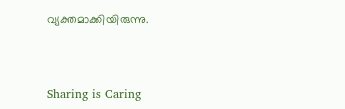വ്യക്തമാക്കിയിരുന്നു.



Sharing is Caring